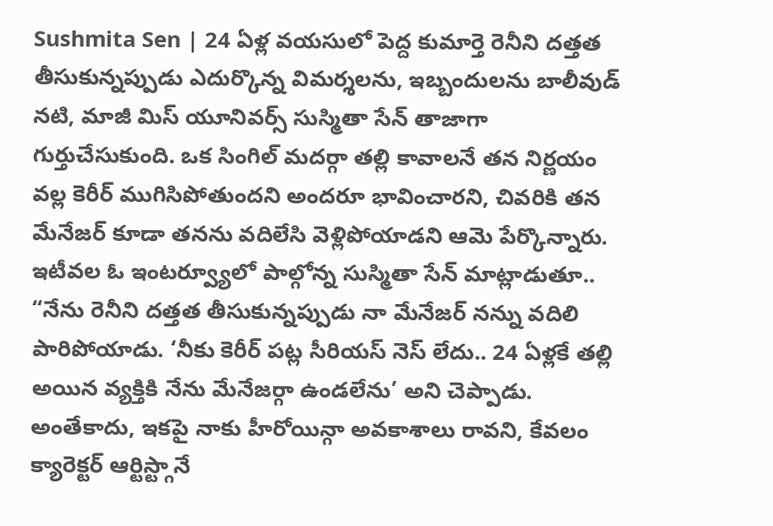Sushmita Sen | 24 ఏళ్ల వయసులో పెద్ద కుమార్తె రెనీని దత్తత తీసుకున్నప్పుడు ఎదుర్కొన్న విమర్శలను, ఇబ్బందులను బాలీవుడ్ నటి, మాజీ మిస్ యూనివర్స్ సుస్మితా సేన్ తాజాగా గుర్తుచేసుకుంది. ఒక సింగిల్ మదర్గా తల్లి కావాలనే తన నిర్ణయం వల్ల కెరీర్ ముగిసిపోతుందని అందరూ భావించారని, చివరికి తన మేనేజర్ కూడా తనను వదిలేసి వెళ్లిపోయాడని ఆమె పేర్కొన్నారు.
ఇటీవల ఓ ఇంటర్వ్యూలో పాల్గోన్న సుస్మితా సేన్ మాట్లాడుతూ.. “నేను రెనీని దత్తత తీసుకున్నప్పుడు నా మేనేజర్ నన్ను వదిలి పారిపోయాడు. ‘నీకు కెరీర్ పట్ల సీరియస్ నెస్ లేదు.. 24 ఏళ్లకే తల్లి అయిన వ్యక్తికి నేను మేనేజర్గా ఉండలేను’ అని చెప్పాడు. అంతేకాదు, ఇకపై నాకు హీరోయిన్గా అవకాశాలు రావని, కేవలం క్యారెక్టర్ ఆర్టిస్ట్గానే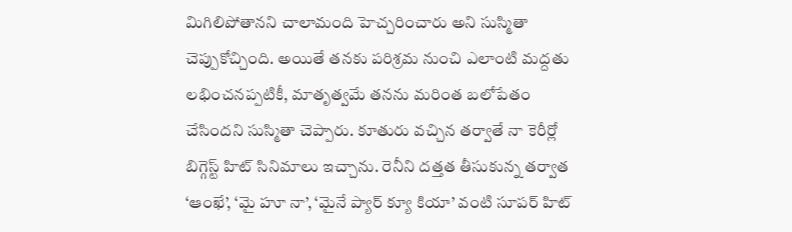మిగిలిపోతానని చాలామంది హెచ్చరించారు అని సుస్మితా చెప్పుకోచ్చింది. అయితే తనకు పరిశ్రమ నుంచి ఎలాంటి మద్దతు లభించనప్పటికీ, మాతృత్వమే తనను మరింత బలోపేతం చేసిందని సుస్మితా చెప్పారు. కూతురు వచ్చిన తర్వాతే నా కెరీర్లో బిగ్గెస్ట్ హిట్ సినిమాలు ఇచ్చాను. రెనీని దత్తత తీసుకున్న తర్వాత ‘ఆంఖే’, ‘మై హూ నా’, ‘మైనే ప్యార్ క్యూ కియా’ వంటి సూపర్ హిట్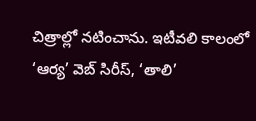చిత్రాల్లో నటించాను. ఇటీవలి కాలంలో ‘ఆర్య’ వెబ్ సిరీస్, ‘తాలి’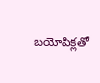బయోపిక్లతో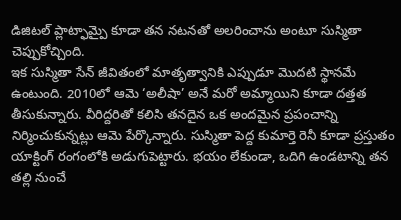డిజిటల్ ప్లాట్ఫామ్పై కూడా తన నటనతో అలరించాను అంటూ సుస్మితా చెప్పుకోచ్చింది.
ఇక సుస్మితా సేన్ జీవితంలో మాతృత్వానికి ఎప్పుడూ మొదటి స్థానమే ఉంటుంది. 2010లో ఆమె ‘అలీషా’ అనే మరో అమ్మాయిని కూడా దత్తత తీసుకున్నారు. వీరిద్దరితో కలిసి తనదైన ఒక అందమైన ప్రపంచాన్ని నిర్మించుకున్నట్లు ఆమె పేర్కొన్నారు. సుస్మితా పెద్ద కుమార్తె రెనీ కూడా ప్రస్తుతం యాక్టింగ్ రంగంలోకి అడుగుపెట్టారు. భయం లేకుండా, ఒదిగి ఉండటాన్ని తన తల్లి నుంచే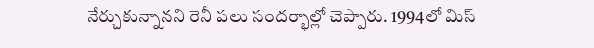నేర్చుకున్నానని రెనీ పలు సందర్భాల్లో చెప్పారు. 1994లో మిస్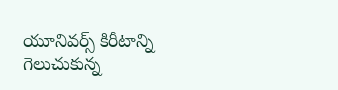యూనివర్స్ కిరీటాన్ని గెలుచుకున్న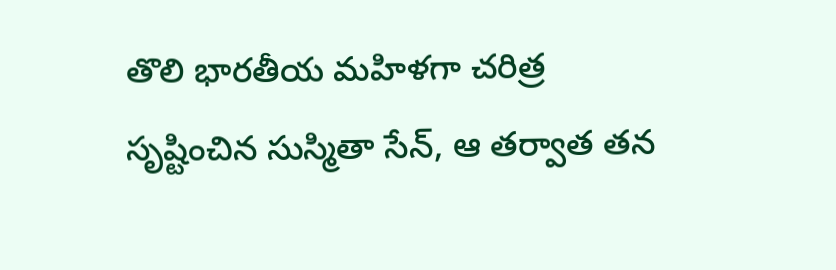తొలి భారతీయ మహిళగా చరిత్ర సృష్టించిన సుస్మితా సేన్, ఆ తర్వాత తన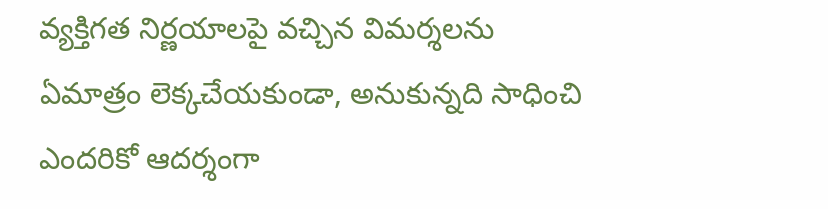వ్యక్తిగత నిర్ణయాలపై వచ్చిన విమర్శలను ఏమాత్రం లెక్కచేయకుండా, అనుకున్నది సాధించి ఎందరికో ఆదర్శంగా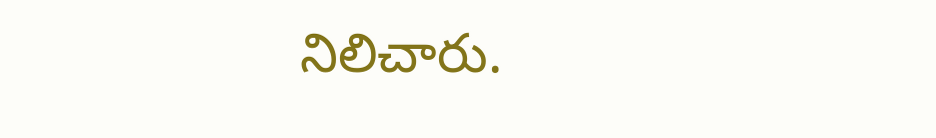నిలిచారు.